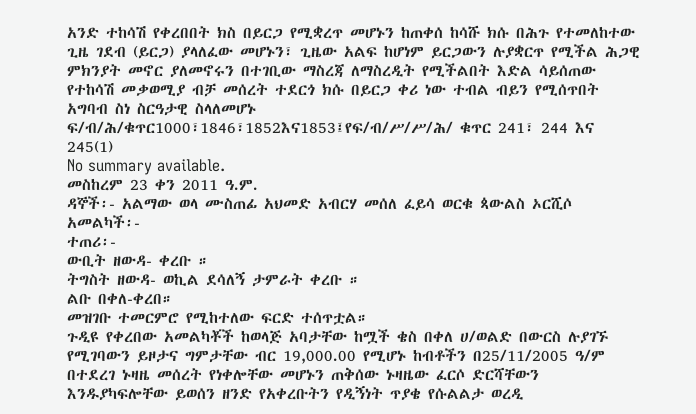አንድ ተከሳሽ የቀረበበት ክስ በይርጋ የሚቋረጥ መሆኑን ከጠቀሰ ከሳሹ ክሱ በሕጉ የተመለከተው ጊዜ ገደብ (ይርጋ) ያላለፈው መሆኑን፣ ጊዜው አልፍ ከሆነም ይርጋውን ሉያቋርጥ የሚችል ሕጋዊ ምክንያት መኖር ያለመኖሩን በተገቢው ማስረጃ ለማስረዲት የሚችልበት እድል ሳይሰጠው የተከሳሽ መቃወሚያ ብቻ መሰረት ተደርጎ ክሱ በይርጋ ቀሪ ነው ተብል ብይን የሚሰጥበት አግባብ ስነ ስርዓታዊ ስላለመሆኑ ፍ/ብ/ሕ/ቁጥር1000፣1846፣1852እና1853፤የፍ/ብ/ሥ/ሥ/ሕ/ ቁጥር 241፣ 244 እና 245(1)
No summary available.
መስከረም 23 ቀን 2011 ዓ.ም.
ዳኞች፡- አልማው ወላ ሙስጠፊ አህመድ አብርሃ መሰለ ፈይሳ ወርቁ ጳውልስ ኦርሺሶ አመልካች፡-
ተጠሪ፡-
ውቢት ዘውዳ- ቀረቡ ።
ትግስት ዘውዳ- ወኪል ደሳለኝ ታምራት ቀረቡ ።
ልቡ በቀለ-ቀረበ።
መዝገቡ ተመርምሮ የሚከተለው ፍርድ ተሰጥቷል።
ጉዲዩ የቀረበው አመልካቾች ከወላጅ አባታቸው ከሟች ቄስ በቀለ ሀ/ወልድ በውርስ ሉያገኙ የሚገባውን ይዞታና ግምታቸው ብር 19,000.00 የሚሆኑ ከብቶችን በ25/11/2005 ዓ/ም በተደረገ ኑዛዜ መሰረት የነቀሎቸው መሆኑን ጠቅሰው ኑዛዜው ፈርሶ ድርሻቸውን እንዱያካፍሎቸው ይወሰን ዘንድ የአቀረቡትን የዲኝነት ጥያቄ የሱልልታ ወረዲ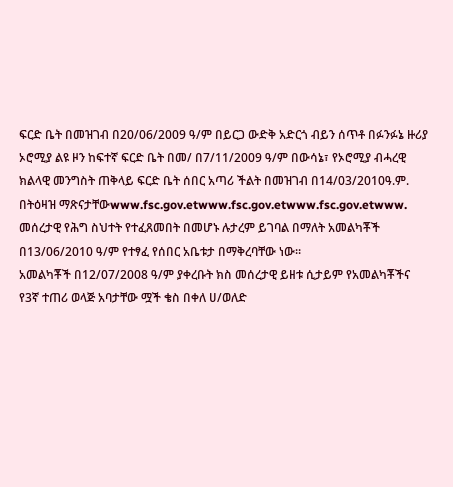ፍርድ ቤት በመዝገብ በ20/06/2009 ዓ/ም በይርጋ ውድቅ አድርጎ ብይን ሰጥቶ በፉንፉኔ ዙሪያ ኦሮሚያ ልዩ ዞን ከፍተኛ ፍርድ ቤት በመ/ በ7/11/2009 ዓ/ም በውሳኔ፣ የኦሮሚያ ብሓረዊ ክልላዊ መንግስት ጠቅላይ ፍርድ ቤት ሰበር አጣሪ ችልት በመዝገብ በ14/03/2010ዓ.ም. በትዕዛዝ ማጽናታቸውwww.fsc.gov.etwww.fsc.gov.etwww.fsc.gov.etwww.
መሰረታዊ የሕግ ስህተት የተፈጸመበት በመሆኑ ሉታረም ይገባል በማለት አመልካቾች በ13/06/2010 ዓ/ም የተፃፈ የሰበር አቤቱታ በማቅረባቸው ነው።
አመልካቾች በ12/07/2008 ዓ/ም ያቀረቡት ክስ መሰረታዊ ይዘቱ ሲታይም የአመልካቾችና የ3ኛ ተጠሪ ወላጅ አባታቸው ሟች ቄስ በቀለ ሀ/ወለድ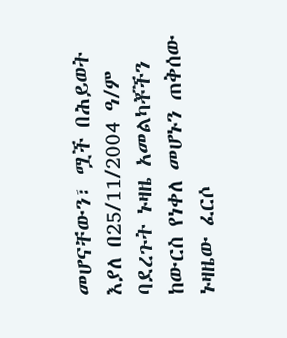መሆናቸውን፣ ሟች በሕይወት እያለ በ25/11/2004 ዓ/ም ባደረጉት ኑዛዜ አመልካቾችን ከውርስ የነቀለ መሆኑን ጠቅሰው ኑዛዜው ፈርሶ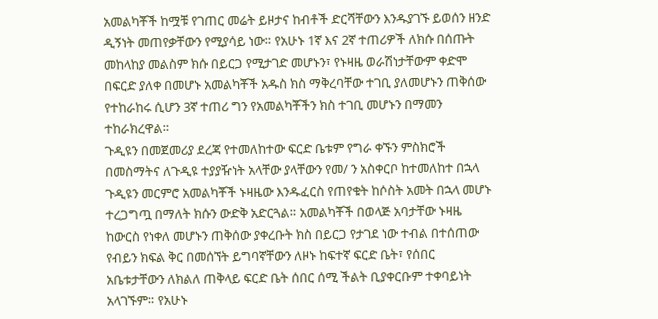አመልካቾች ከሟቹ የገጠር መሬት ይዞታና ከብቶች ድርሻቸውን እንዱያገኙ ይወሰን ዘንድ ዲኝነት መጠየቃቸውን የሚያሳይ ነው። የአሁኑ 1ኛ እና 2ኛ ተጠሪዎች ለክሱ በሰጡት መከላከያ መልስም ክሱ በይርጋ የሚታገድ መሆኑን፣ የኑዛዜ ወራሽነታቸውም ቀድሞ በፍርድ ያለቀ በመሆኑ አመልካቾች አዱስ ክስ ማቅረባቸው ተገቢ ያለመሆኑን ጠቅሰው የተከራከሩ ሲሆን 3ኛ ተጠሪ ግን የአመልካቾችን ክስ ተገቢ መሆኑን በማመን ተከራክረዋል።
ጉዲዩን በመጀመሪያ ደረጃ የተመለከተው ፍርድ ቤቱም የግራ ቀኙን ምስክሮች በመስማትና ለጉዲዩ ተያያዥነት አላቸው ያላቸውን የመ/ ን አስቀርቦ ከተመለከተ በኋላ ጉዲዩን መርምሮ አመልካቾች ኑዛዜው እንዱፈርስ የጠየቁት ከሶስት አመት በኋላ መሆኑ ተረጋግጧ በማለት ክሱን ውድቅ አድርጓል። አመልካቾች በወላጅ አባታቸው ኑዛዜ ከውርስ የነቀለ መሆኑን ጠቅሰው ያቀረቡት ክስ በይርጋ የታገደ ነው ተብል በተሰጠው የብይን ክፍል ቅር በመሰኘት ይግባኛቸውን ለዞኑ ከፍተኛ ፍርድ ቤት፣ የሰበር አቤቱታቸውን ለክልለ ጠቅላይ ፍርድ ቤት ሰበር ሰሚ ችልት ቢያቀርቡም ተቀባይነት አላገኙም። የአሁኑ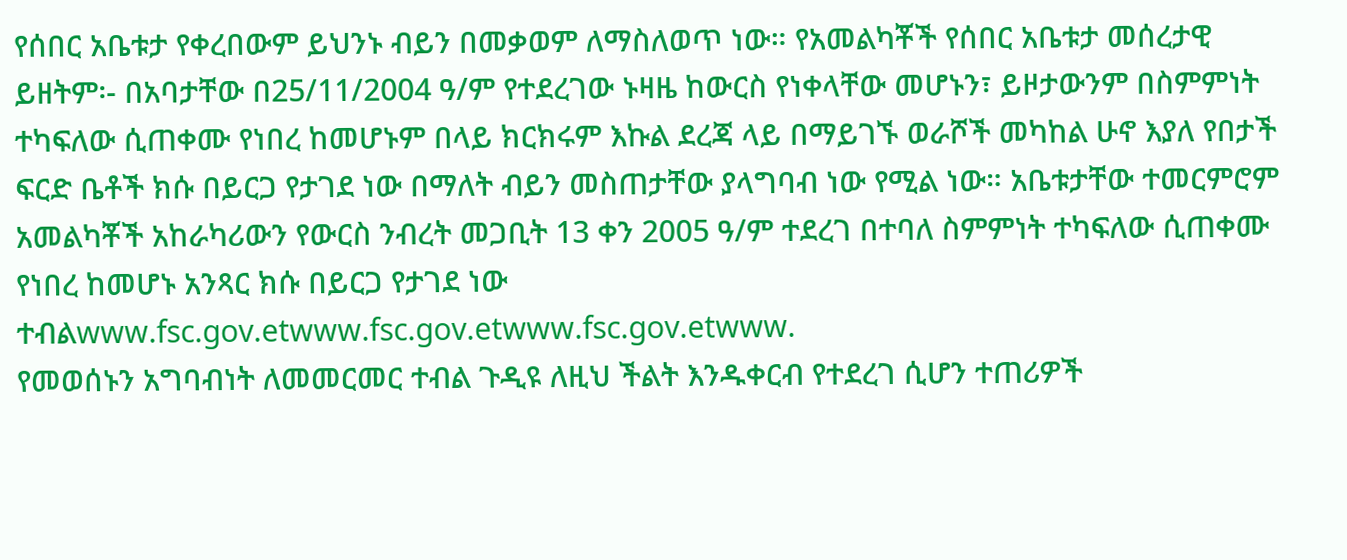የሰበር አቤቱታ የቀረበውም ይህንኑ ብይን በመቃወም ለማስለወጥ ነው። የአመልካቾች የሰበር አቤቱታ መሰረታዊ ይዘትም፡- በአባታቸው በ25/11/2004 ዓ/ም የተደረገው ኑዛዜ ከውርስ የነቀላቸው መሆኑን፣ ይዞታውንም በስምምነት ተካፍለው ሲጠቀሙ የነበረ ከመሆኑም በላይ ክርክሩም እኩል ደረጃ ላይ በማይገኙ ወራሾች መካከል ሁኖ እያለ የበታች ፍርድ ቤቶች ክሱ በይርጋ የታገደ ነው በማለት ብይን መስጠታቸው ያላግባብ ነው የሚል ነው። አቤቱታቸው ተመርምሮም አመልካቾች አከራካሪውን የውርስ ንብረት መጋቢት 13 ቀን 2005 ዓ/ም ተደረገ በተባለ ስምምነት ተካፍለው ሲጠቀሙ የነበረ ከመሆኑ አንጻር ክሱ በይርጋ የታገደ ነው ተብልwww.fsc.gov.etwww.fsc.gov.etwww.fsc.gov.etwww.
የመወሰኑን አግባብነት ለመመርመር ተብል ጉዲዩ ለዚህ ችልት እንዱቀርብ የተደረገ ሲሆን ተጠሪዎች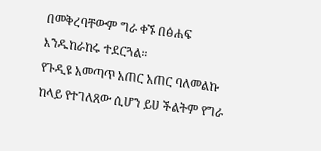በመቅረባቸውም ግራ ቀኙ በፅሐፍ እንዱከራከሩ ተደርጓል።
የጉዲዩ አመጣጥ አጠር አጠር ባለመልኩ ከላይ የተገለጸው ሲሆን ይሀ ችልትም የግራ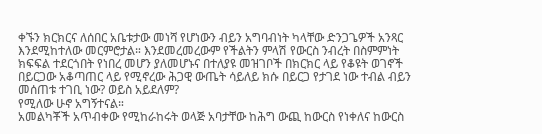ቀኙን ክርክርና ለሰበር አቤቱታው መነሻ የሆነውን ብይን አግባብነት ካላቸው ድንጋጌዎች አንጻር እንደሚከተለው መርምሮታል። እንደመረመረውም የችልትን ምላሽ የውርስ ንብረት በስምምነት ክፍፍል ተደርጎበት የነበረ መሆን ያለመሆኑና በተለያዩ መዝገቦች በክርክር ላይ የቆዩት ወገኖች በይርጋው አቆጣጠር ላይ የሚኖረው ሕጋዊ ውጤት ሳይለይ ክሱ በይርጋ የታገደ ነው ተብል ብይን መሰጠቱ ተገቢ ነው? ወይስ አይደለም?
የሚለው ሁኖ አግኝተናል።
አመልካቾች አጥብቀው የሚከራከሩት ወላጅ አባታቸው ከሕግ ውጪ ከውርስ የነቀለና ከውርስ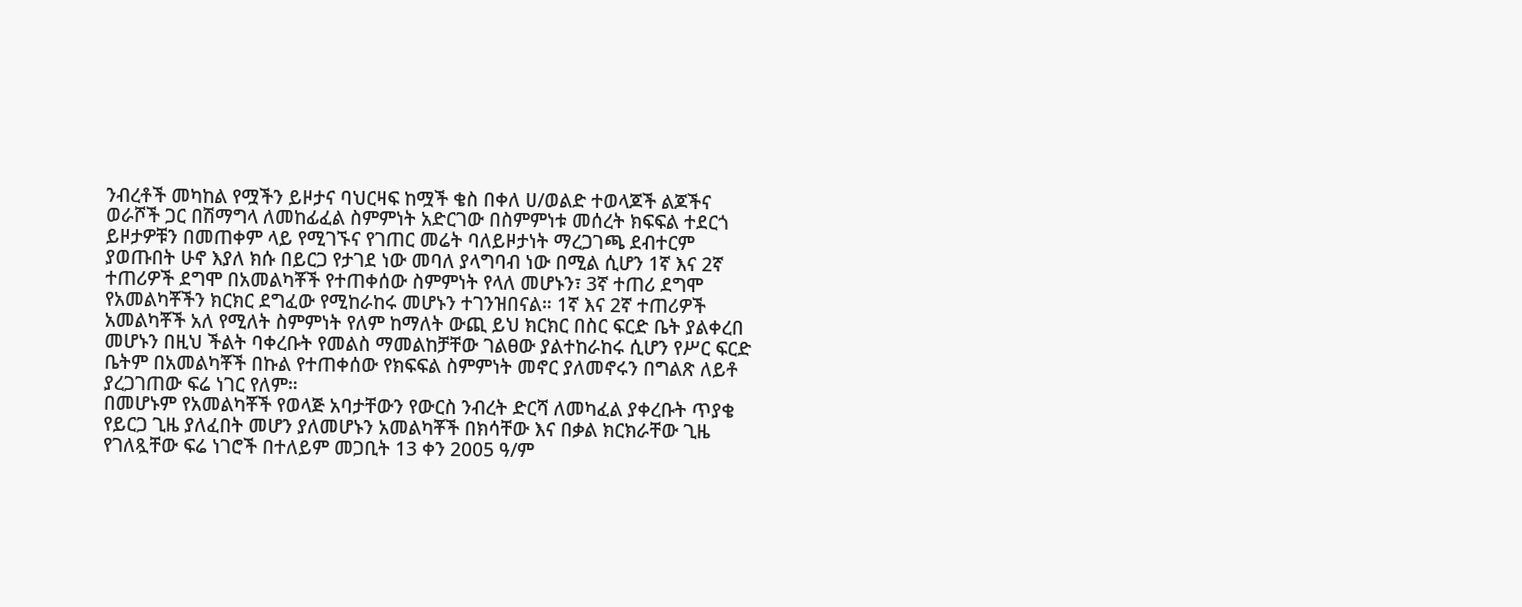ንብረቶች መካከል የሟችን ይዞታና ባህርዛፍ ከሟች ቄስ በቀለ ሀ/ወልድ ተወላጆች ልጆችና ወራሾች ጋር በሽማግላ ለመከፊፈል ስምምነት አድርገው በስምምነቱ መሰረት ክፍፍል ተደርጎ ይዞታዎቹን በመጠቀም ላይ የሚገኙና የገጠር መሬት ባለይዞታነት ማረጋገጫ ደብተርም ያወጡበት ሁኖ እያለ ክሱ በይርጋ የታገደ ነው መባለ ያላግባብ ነው በሚል ሲሆን 1ኛ እና 2ኛ ተጠሪዎች ደግሞ በአመልካቾች የተጠቀሰው ስምምነት የላለ መሆኑን፣ 3ኛ ተጠሪ ደግሞ የአመልካቾችን ክርክር ደግፈው የሚከራከሩ መሆኑን ተገንዝበናል። 1ኛ እና 2ኛ ተጠሪዎች አመልካቾች አለ የሚለት ስምምነት የለም ከማለት ውጪ ይህ ክርክር በስር ፍርድ ቤት ያልቀረበ መሆኑን በዚህ ችልት ባቀረቡት የመልስ ማመልከቻቸው ገልፀው ያልተከራከሩ ሲሆን የሥር ፍርድ ቤትም በአመልካቾች በኩል የተጠቀሰው የክፍፍል ስምምነት መኖር ያለመኖሩን በግልጽ ለይቶ ያረጋገጠው ፍሬ ነገር የለም።
በመሆኑም የአመልካቾች የወላጅ አባታቸውን የውርስ ንብረት ድርሻ ለመካፈል ያቀረቡት ጥያቄ የይርጋ ጊዜ ያለፈበት መሆን ያለመሆኑን አመልካቾች በክሳቸው እና በቃል ክርክራቸው ጊዜ የገለጿቸው ፍሬ ነገሮች በተለይም መጋቢት 13 ቀን 2005 ዓ/ም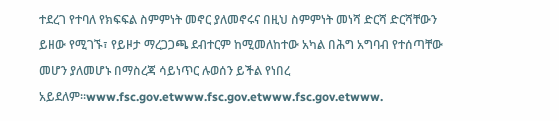ተደረገ የተባለ የክፍፍል ስምምነት መኖር ያለመኖሩና በዚህ ስምምነት መነሻ ድርሻ ድርሻቸውን ይዘው የሚገኙ፣ የይዞታ ማረጋጋጫ ደብተርም ከሚመለከተው አካል በሕግ አግባብ የተሰጣቸው መሆን ያለመሆኑ በማስረጃ ሳይነጥር ሉወሰን ይችል የነበረ አይደለም።www.fsc.gov.etwww.fsc.gov.etwww.fsc.gov.etwww.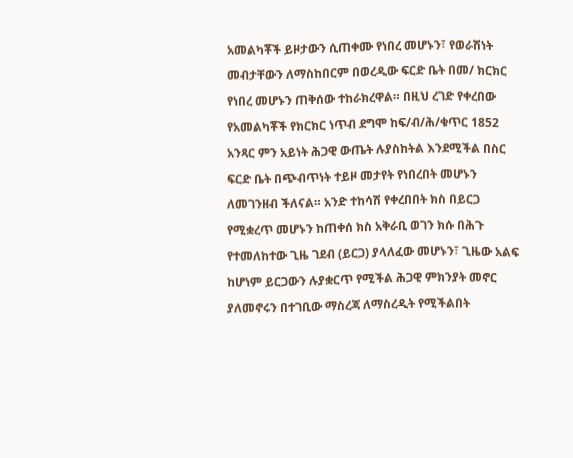አመልካቾች ይዞታውን ሲጠቀሙ የነበረ መሆኑን፣ የወራሽነት መብታቸውን ለማስከበርም በወረዲው ፍርድ ቤት በመ/ ክርክር የነበረ መሆኑን ጠቅሰው ተከራክረዋል። በዚህ ረገድ የቀረበው የአመልካቾች የክርክር ነጥብ ደግሞ ከፍ/ብ/ሕ/ቁጥር 1852 አንጻር ምን አይነት ሕጋዊ ውጤት ሉያስከትል እንደሚችል በስር ፍርድ ቤት በጭብጥነት ተይዞ መታየት የነበረበት መሆኑን ለመገንዘብ ችለናል። አንድ ተከሳሽ የቀረበበት ክስ በይርጋ የሚቋረጥ መሆኑን ከጠቀሰ ክስ አቅራቢ ወገን ክሱ በሕጉ የተመለከተው ጊዜ ገደብ (ይርጋ) ያላለፈው መሆኑን፣ ጊዜው አልፍ ከሆነም ይርጋውን ሉያቋርጥ የሚችል ሕጋዊ ምክንያት መኖር ያለመኖሩን በተገቢው ማስረጃ ለማስረዲት የሚችልበት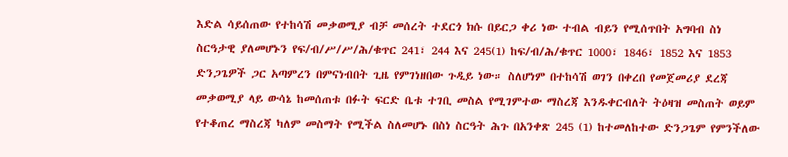እድል ሳይሰጠው የተከሳሽ መቃወሚያ ብቻ መሰረት ተደርጎ ክሱ በይርጋ ቀሪ ነው ተብል ብይን የሚሰጥበት አግባብ ስነ ስርዓታዊ ያለመሆኑን የፍ/ብ/ሥ/ሥ/ሕ/ቁጥር 241፣ 244 እና 245(1) ከፍ/ብ/ሕ/ቁጥር 1000፣ 1846፣ 1852 እና 1853 ድንጋጌዎች ጋር አጣምረን በምናነብበት ጊዜ የምገነዘበው ጉዲይ ነው። ስለሆነም በተከሳሽ ወገን በቀረበ የመጀመሪያ ደረጃ መቃወሚያ ላይ ውሳኔ ከመሰጠቱ በፉት ፍርድ ቤቱ ተገቢ መስል የሚገምተው ማስረጃ እንዱቀርብለት ትዕዛዝ መስጠት ወይም የተቆጠረ ማስረጃ ካለም መስማት የሚችል ስለመሆኑ በስነ ስርዓት ሕጉ በአንቀጽ 245 (1) ከተመለከተው ድንጋጌም የምንችለው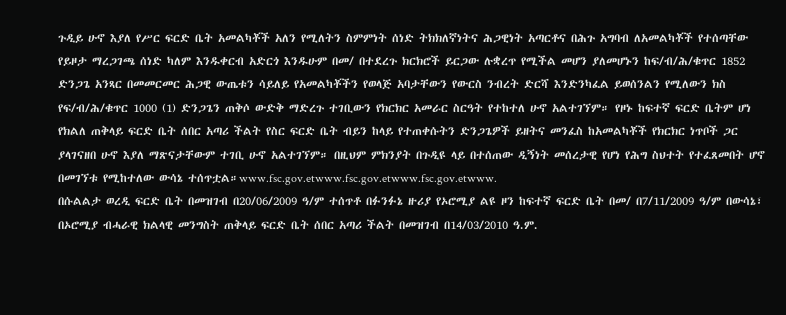ጉዲይ ሁኖ እያለ የሥር ፍርድ ቤት አመልካቾች አለን የሚለትን ስምምነት ሰነድ ትክክለኛነትና ሕጋዊነት አጣርቶና በሕጉ አግባብ ለአመልካቾች የተሰጣቸው የይዞታ ማረጋገጫ ሰነድ ካለም እንዱቀርብ አድርጎ እንዱሁም በመ/ በተደረጉ ክርክሮች ይርጋው ሉቋረጥ የሚችል መሆን ያለመሆኑን ከፍ/ብ/ሕ/ቁጥር 1852 ድንጋጌ አንጻር በመመርመር ሕጋዊ ውጤቱን ሳይለይ የአመልካቾችን የወላጅ አባታቸውን የውርስ ንብረት ድርሻ እንድንካፈል ይወሰንልን የሚለውን ክስ የፍ/ብ/ሕ/ቁጥር 1000 (1) ድንጋጌን ጠቅሶ ውድቅ ማድረጉ ተገቢውን የክርክር አመራር ስርዓት የተከተለ ሁኖ አልተገኘም። የዞኑ ከፍተኛ ፍርድ ቤትም ሆነ የክልለ ጠቅላይ ፍርድ ቤት ሰበር አጣሪ ችልት የስር ፍርድ ቤት ብይን ከላይ የተጠቀሱትን ድንጋጌዎች ይዘትና መንፈስ ከአመልካቾች የክርክር ነጥቦች ጋር ያላገናዘበ ሁኖ እያለ ማጽናታቸውም ተገቢ ሁኖ አልተገኘም። በዚህም ምክንያት በጉዲዩ ላይ በተሰጠው ዲኝነት መሰረታዊ የሆነ የሕግ ስህተት የተፈጸመበት ሆኖ በመገኘቱ የሚከተለው ውሳኔ ተሰጥቷል።www.fsc.gov.etwww.fsc.gov.etwww.fsc.gov.etwww.
በሱልልታ ወረዲ ፍርድ ቤት በመዝገብ በ20/06/2009 ዓ/ም ተሰጥቶ በፉንፉኔ ዙሪያ የኦሮሚያ ልዩ ዞን ከፍተኛ ፍርድ ቤት በመ/ በ7/11/2009 ዓ/ም በውሳኔ፣ በኦሮሚያ ብሓራዊ ክልላዊ መንግስት ጠቅላይ ፍርድ ቤት ሰበር አጣሪ ችልት በመዝገብ በ14/03/2010 ዓ.ም.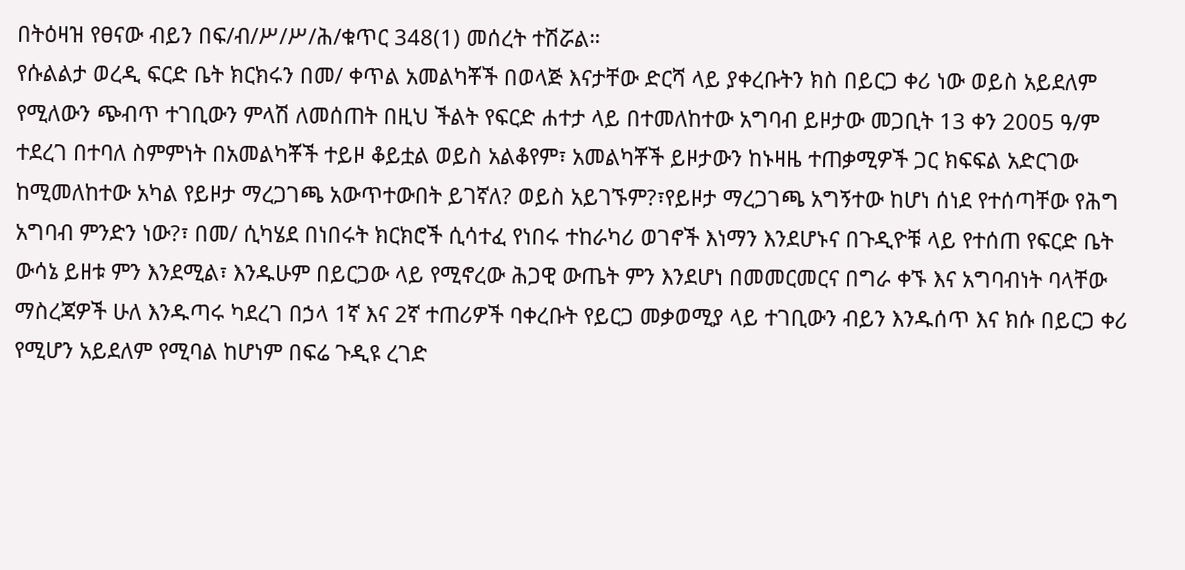በትዕዛዝ የፀናው ብይን በፍ/ብ/ሥ/ሥ/ሕ/ቁጥር 348(1) መሰረት ተሽሯል።
የሱልልታ ወረዲ ፍርድ ቤት ክርክሩን በመ/ ቀጥል አመልካቾች በወላጅ እናታቸው ድርሻ ላይ ያቀረቡትን ክስ በይርጋ ቀሪ ነው ወይስ አይደለም የሚለውን ጭብጥ ተገቢውን ምላሽ ለመሰጠት በዚህ ችልት የፍርድ ሐተታ ላይ በተመለከተው አግባብ ይዞታው መጋቢት 13 ቀን 2005 ዓ/ም ተደረገ በተባለ ስምምነት በአመልካቾች ተይዞ ቆይቷል ወይስ አልቆየም፣ አመልካቾች ይዞታውን ከኑዛዜ ተጠቃሚዎች ጋር ክፍፍል አድርገው ከሚመለከተው አካል የይዞታ ማረጋገጫ አውጥተውበት ይገኛለ? ወይስ አይገኙም?፣የይዞታ ማረጋገጫ አግኝተው ከሆነ ሰነደ የተሰጣቸው የሕግ አግባብ ምንድን ነው?፣ በመ/ ሲካሄደ በነበሩት ክርክሮች ሲሳተፈ የነበሩ ተከራካሪ ወገኖች እነማን እንደሆኑና በጉዲዮቹ ላይ የተሰጠ የፍርድ ቤት ውሳኔ ይዘቱ ምን እንደሚል፣ እንዱሁም በይርጋው ላይ የሚኖረው ሕጋዊ ውጤት ምን እንደሆነ በመመርመርና በግራ ቀኙ እና አግባብነት ባላቸው ማስረጃዎች ሁለ እንዱጣሩ ካደረገ በኃላ 1ኛ እና 2ኛ ተጠሪዎች ባቀረቡት የይርጋ መቃወሚያ ላይ ተገቢውን ብይን እንዱሰጥ እና ክሱ በይርጋ ቀሪ የሚሆን አይደለም የሚባል ከሆነም በፍሬ ጉዲዩ ረገድ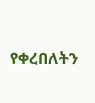የቀረበለትን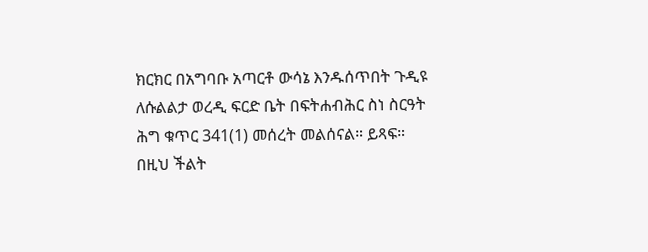ክርክር በአግባቡ አጣርቶ ውሳኔ እንዱሰጥበት ጉዲዩ ለሱልልታ ወረዲ ፍርድ ቤት በፍትሐብሕር ስነ ስርዓት ሕግ ቁጥር 341(1) መሰረት መልሰናል። ይጻፍ።
በዚህ ችልት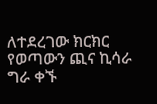ለተደረገው ክርክር የወጣውን ጪና ኪሳራ ግራ ቀኙ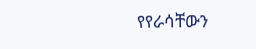የየራሳቸውን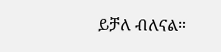ይቻለ ብለናል።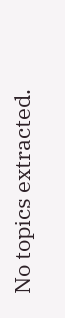No topics extracted.